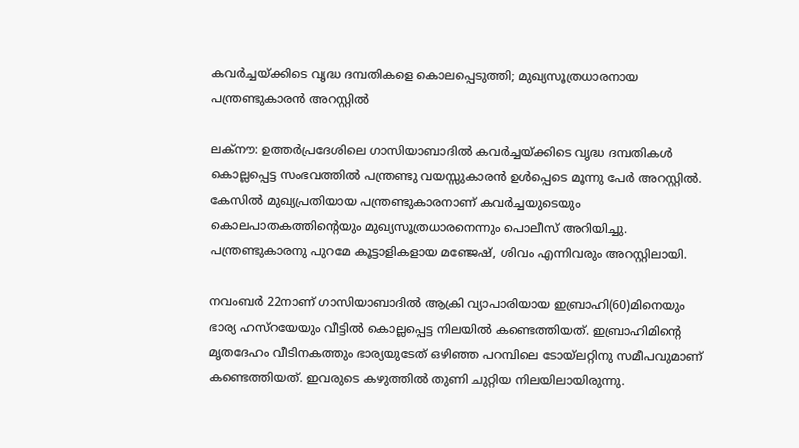കവർച്ചയ്ക്കിടെ വൃദ്ധ ദമ്പതികളെ കൊലപ്പെടുത്തി; മുഖ്യസൂത്രധാരനായ പന്ത്രണ്ടുകാരൻ അറസ്റ്റിൽ

ലക്നൗ: ഉത്തർപ്രദേശിലെ ഗാസിയാബാദിൽ കവർച്ചയ്ക്കിടെ വൃദ്ധ ദമ്പതികൾ കൊല്ലപ്പെട്ട സംഭവത്തിൽ പന്ത്രണ്ടു വയസ്സുകാരൻ ഉൾപ്പെടെ മൂന്നു പേർ അറസ്റ്റിൽ. കേസിൽ മുഖ്യപ്രതിയായ പന്ത്രണ്ടുകാരനാണ് കവർച്ചയുടെയും കൊലപാതകത്തിന്റെയും മുഖ്യസൂത്രധാരനെന്നും പൊലീസ് അറിയിച്ചു. പന്ത്രണ്ടുകാരനു പുറമേ കൂട്ടാളികളായ മഞ്ജേഷ്, ശിവം എന്നിവരും അറസ്റ്റിലായി.

നവംബർ 22നാണ് ഗാസിയാബാദിൽ ആക്രി വ്യാപാരിയായ ഇബ്രാഹി(60)മിനെയും ഭാര്യ ഹസ്റയേയും വീട്ടിൽ കൊല്ലപ്പെട്ട നിലയിൽ കണ്ടെത്തിയത്. ഇബ്രാഹിമിന്റെ മൃതദേഹം വീടിനകത്തും ഭാര്യയുടേത് ഒഴിഞ്ഞ പറമ്പിലെ ടോയ്‍ലറ്റിനു സമീപവുമാണ് കണ്ടെത്തിയത്. ഇവരുടെ കഴുത്തിൽ തുണി ചുറ്റിയ നിലയിലായിരുന്നു.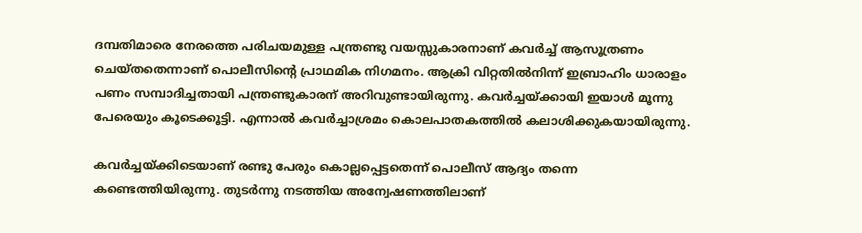ദമ്പതിമാരെ നേരത്തെ പരിചയമുള്ള പന്ത്രണ്ടു വയസ്സുകാരനാണ് കവർച്ച് ആസൂത്രണം ചെയ്തതെന്നാണ് പൊലീസിന്റെ പ്രാഥമിക നിഗമനം. ആക്രി വിറ്റതിൽനിന്ന് ഇബ്രാഹിം ധാരാളം പണം സമ്പാദിച്ചതായി പന്ത്രണ്ടുകാരന് അറിവുണ്ടായിരുന്നു. കവർച്ചയ്ക്കായി ഇയാൾ മൂന്നു പേരെയും കൂടെക്കൂട്ടി. എന്നാൽ കവർച്ചാശ്രമം കൊലപാതകത്തിൽ കലാശിക്കുകയായിരുന്നു.

കവർച്ചയ്ക്കിടെയാണ് രണ്ടു പേരും കൊല്ലപ്പെട്ടതെന്ന് പൊലീസ് ആദ്യം തന്നെ കണ്ടെത്തിയിരുന്നു. തുടർന്നു നടത്തിയ അന്വേഷണത്തിലാണ്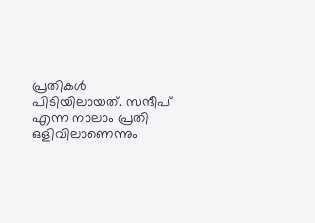പ്രതികൾ പിടിയിലായത്. സന്ദീപ് എന്ന നാലാം പ്രതി ഒളിവിലാണെന്നും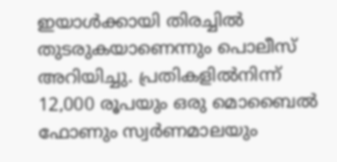ഇയാൾക്കായി തിരച്ചിൽ തുടരുകയാണെന്നും പൊലീസ് അറിയിച്ചു. പ്രതികളിൽനിന്ന് 12,000 രൂപയും ഒരു മൊബൈൽ ഫോണും സ്വർണമാലയും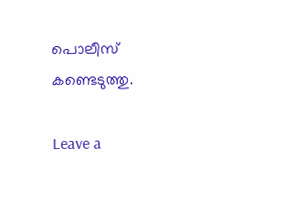പൊലീസ് കണ്ടെടുത്തു.

Leave a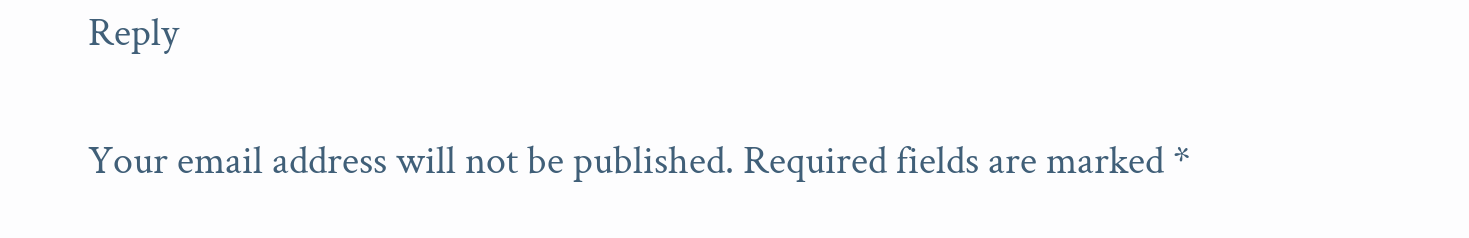Reply

Your email address will not be published. Required fields are marked *